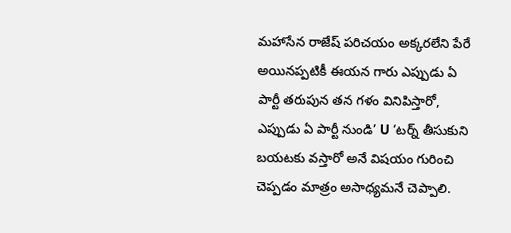మహాసేన రాజేష్ పరిచయం అక్కరలేని పేరే అయినప్పటికీ ఈయన గారు ఎప్పుడు ఏ పార్టీ తరుపున తన గళం వినిపిస్తారో, ఎప్పుడు ఏ పార్టీ నుండి’ U ‘టర్న్ తీసుకుని బయటకు వస్తారో అనే విషయం గురించి చెప్పడం మాత్రం అసాధ్యమనే చెప్పాలి.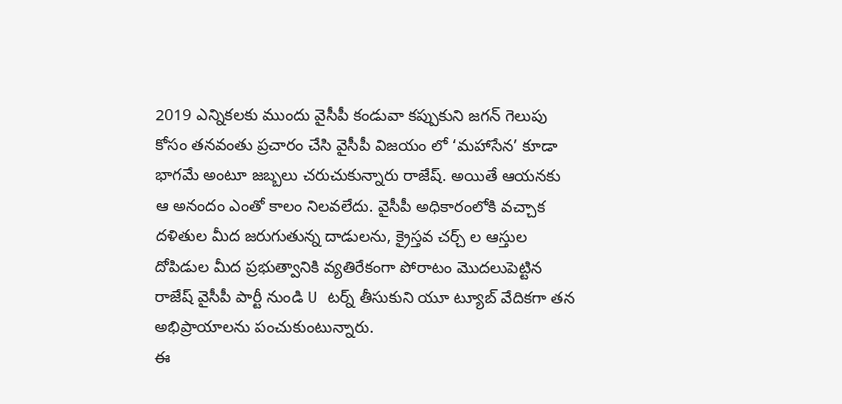2019 ఎన్నికలకు ముందు వైసీపీ కండువా కప్పుకుని జగన్ గెలుపు కోసం తనవంతు ప్రచారం చేసి వైసీపీ విజయం లో ‘మహాసేన’ కూడా భాగమే అంటూ జబ్బలు చరుచుకున్నారు రాజేష్. అయితే ఆయనకు ఆ అనందం ఎంతో కాలం నిలవలేదు. వైసీపీ అధికారంలోకి వచ్చాక దళితుల మీద జరుగుతున్న దాడులను, క్రైస్తవ చర్చ్ ల ఆస్తుల దోపిడుల మీద ప్రభుత్వానికి వ్యతిరేకంగా పోరాటం మొదలుపెట్టిన రాజేష్ వైసీపీ పార్టీ నుండి U టర్న్ తీసుకుని యూ ట్యూబ్ వేదికగా తన అభిప్రాయాలను పంచుకుంటున్నారు.
ఈ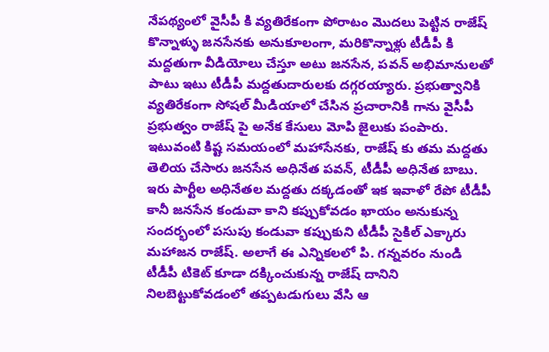నేపథ్యంలో వైసీపీ కి వ్యతిరేకంగా పోరాటం మొదలు పెట్టిన రాజేష్ కొన్నాళ్ళు జనసేనకు అనుకూలంగా, మరికొన్నాళ్లు టీడీపీ కి మద్దతుగా వీడియోలు చేస్తూ అటు జనసేన, పవన్ అభిమానులతో పాటు ఇటు టీడీపీ మద్దతుదారులకు దగ్గరయ్యారు. ప్రభుత్వానికి వ్యతిరేకంగా సోషల్ మీడియాలో చేసిన ప్రచారానికి గాను వైసీపీ ప్రభుత్వం రాజేష్ పై అనేక కేసులు మోపి జైలుకు పంపారు. ఇటువంటి కిష్ట సమయంలో మహాసేనకు, రాజేష్ కు తమ మద్దతు తెలియ చేసారు జనసేన అధినేత పవన్, టీడీపీ అధినేత బాబు.
ఇరు పార్టీల అధినేతల మద్దతు దక్కడంతో ఇక ఇవాళో రేపో టీడీపీ కానీ జనసేన కండువా కాని కప్పుకోవడం ఖాయం అనుకున్న సందర్భంలో పసుపు కండువా కప్పుకుని టీడీపీ సైకిల్ ఎక్కారు మహాజన రాజేష్. అలాగే ఈ ఎన్నికలలో పి. గన్నవరం నుండి టీడీపీ టికెట్ కూడా దక్కించుకున్న రాజేష్ దానిని నిలబెట్టుకోవడంలో తప్పటడుగులు వేసి ఆ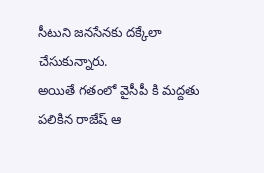సీటుని జనసేనకు దక్కేలా చేసుకున్నారు.
అయితే గతంలో వైసీపీ కి మద్దతు పలికిన రాజేష్ ఆ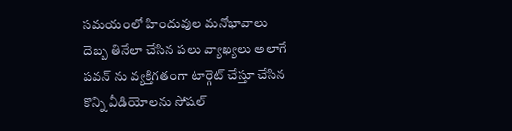సమయంలో హిందువుల మనోభావాలు దెబ్బ తినేలా చేసిన పలు వ్యాఖ్యలు అలాగే పవన్ ను వ్యక్తిగతంగా టార్గెట్ చేస్తూ చేసిన కొన్ని వీడియోలను సోషల్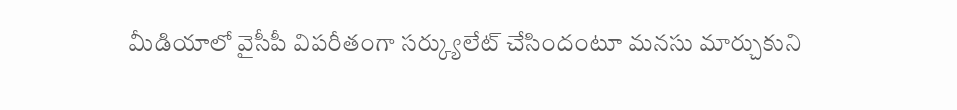మీడియాలో వైసీపీ విపరీతంగా సర్క్యులేట్ చేసిందంటూ మనసు మార్చుకుని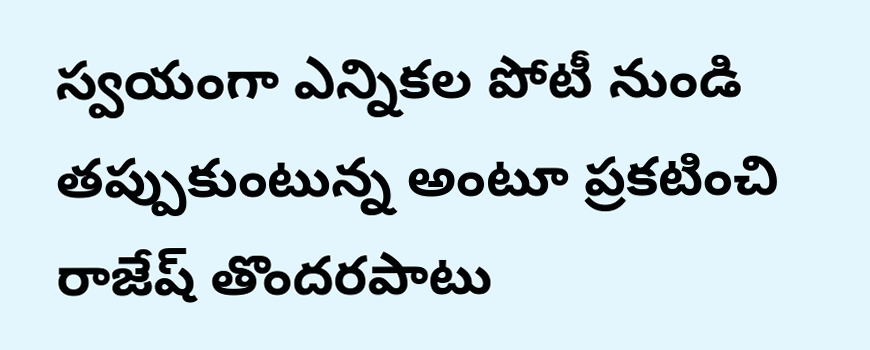స్వయంగా ఎన్నికల పోటీ నుండి తప్పుకుంటున్న అంటూ ప్రకటించి రాజేష్ తొందరపాటు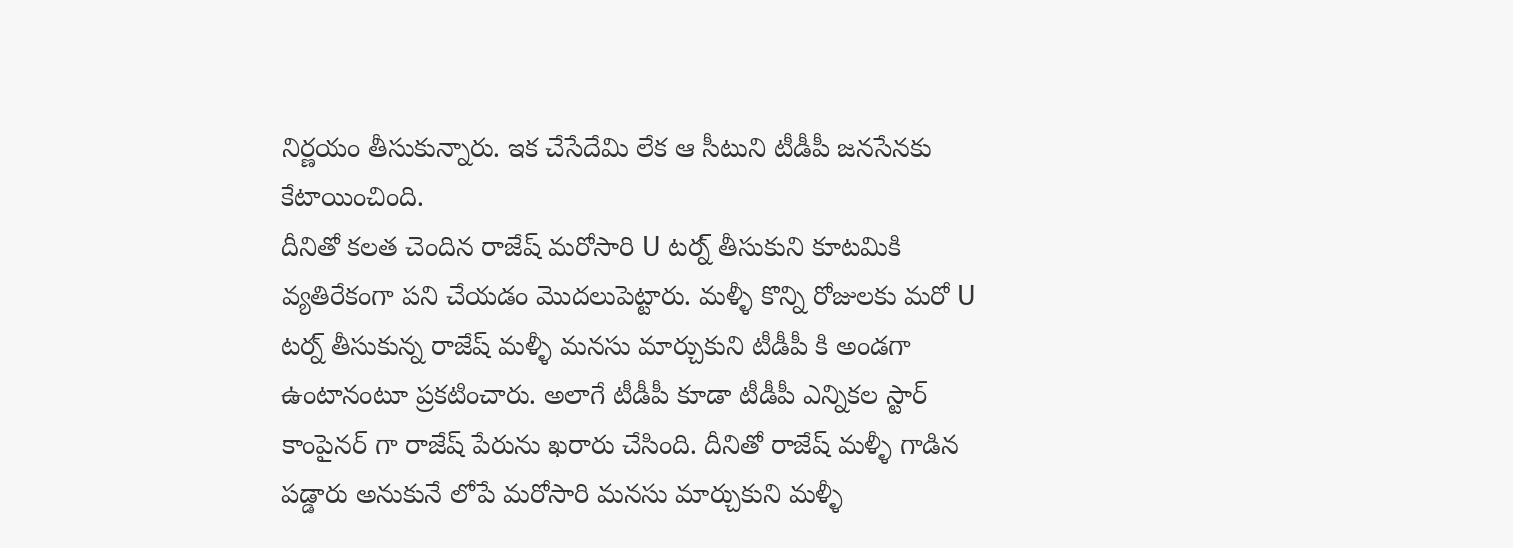నిర్ణయం తీసుకున్నారు. ఇక చేసేదేమి లేక ఆ సీటుని టీడీపీ జనసేనకు కేటాయించింది.
దీనితో కలత చెందిన రాజేష్ మరోసారి U టర్న్ తీసుకుని కూటమికి వ్యతిరేకంగా పని చేయడం మొదలుపెట్టారు. మళ్ళీ కొన్ని రోజులకు మరో U టర్న్ తీసుకున్న రాజేష్ మళ్ళీ మనసు మార్చుకుని టీడీపీ కి అండగా ఉంటానంటూ ప్రకటించారు. అలాగే టీడీపీ కూడా టీడీపీ ఎన్నికల స్టార్ కాంపైనర్ గా రాజేష్ పేరును ఖరారు చేసింది. దీనితో రాజేష్ మళ్ళీ గాడిన పడ్డారు అనుకునే లోపే మరోసారి మనసు మార్చుకుని మళ్ళీ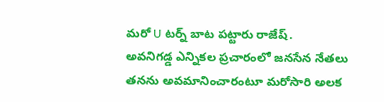మరో U టర్న్ బాట పట్టారు రాజేష్.
అవనిగడ్డ ఎన్నికల ప్రచారంలో జనసేన నేతలు తనను అవమానించారంటూ మరోసారి అలక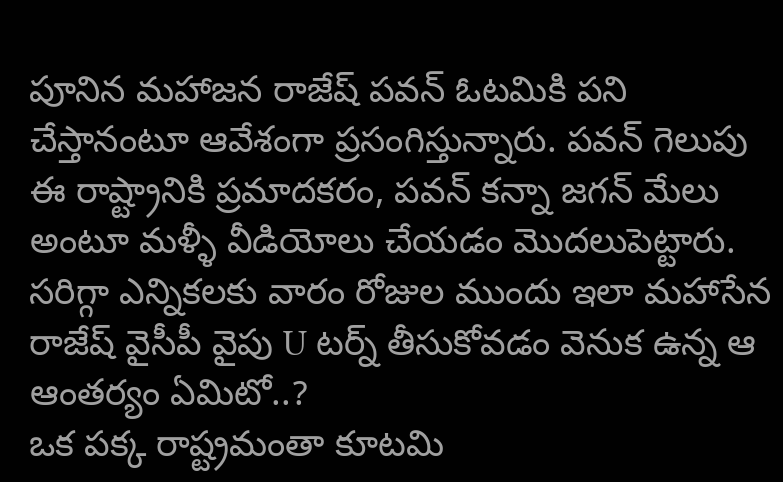పూనిన మహాజన రాజేష్ పవన్ ఓటమికి పని చేస్తానంటూ ఆవేశంగా ప్రసంగిస్తున్నారు. పవన్ గెలుపు ఈ రాష్ట్రానికి ప్రమాదకరం, పవన్ కన్నా జగన్ మేలు అంటూ మళ్ళీ వీడియోలు చేయడం మొదలుపెట్టారు. సరిగ్గా ఎన్నికలకు వారం రోజుల ముందు ఇలా మహాసేన రాజేష్ వైసీపీ వైపు U టర్న్ తీసుకోవడం వెనుక ఉన్న ఆ ఆంతర్యం ఏమిటో..?
ఒక పక్క రాష్ట్రమంతా కూటమి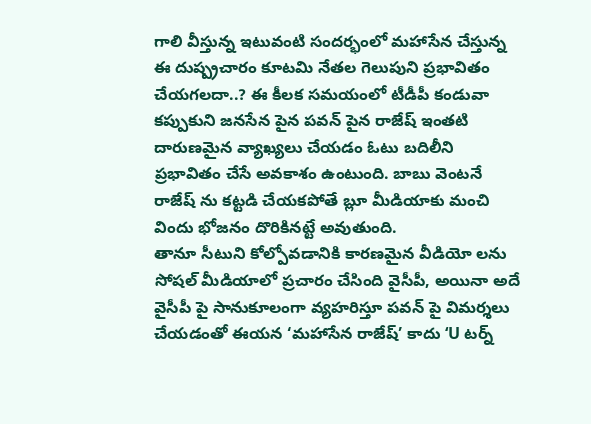గాలి వీస్తున్న ఇటువంటి సందర్భంలో మహాసేన చేస్తున్న ఈ దుష్ప్రచారం కూటమి నేతల గెలుపుని ప్రభావితం చేయగలదా..? ఈ కీలక సమయంలో టీడీపీ కండువా కప్పుకుని జనసేన పైన పవన్ పైన రాజేష్ ఇంతటి దారుణమైన వ్యాఖ్యలు చేయడం ఓటు బదిలీని ప్రభావితం చేసే అవకాశం ఉంటుంది. బాబు వెంటనే రాజేష్ ను కట్టడి చేయకపోతే బ్లూ మీడియాకు మంచి విందు భోజనం దొరికినట్టే అవుతుంది.
తానూ సీటుని కోల్పోవడానికి కారణమైన వీడియో లను సోషల్ మీడియాలో ప్రచారం చేసింది వైసీపీ, అయినా అదే వైసీపీ పై సానుకూలంగా వ్యహరిస్తూ పవన్ పై విమర్శలు చేయడంతో ఈయన ‘మహాసేన రాజేష్’ కాదు ‘U టర్న్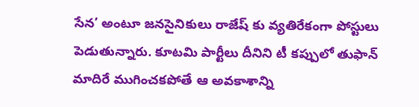సేన’ అంటూ జనసైనికులు రాజేష్ కు వ్యతిరేకంగా పోస్టులు పెడుతున్నారు. కూటమి పార్టీలు దీనిని టీ కప్పులో తుఫాన్ మాదిరే ముగించకపోతే ఆ అవకాశాన్ని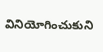వినియోగించుకుని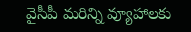వైసీపీ మరిన్ని వ్యూహాలకు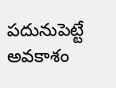పదునుపెట్టే అవకాశం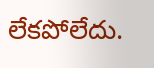లేకపోలేదు.